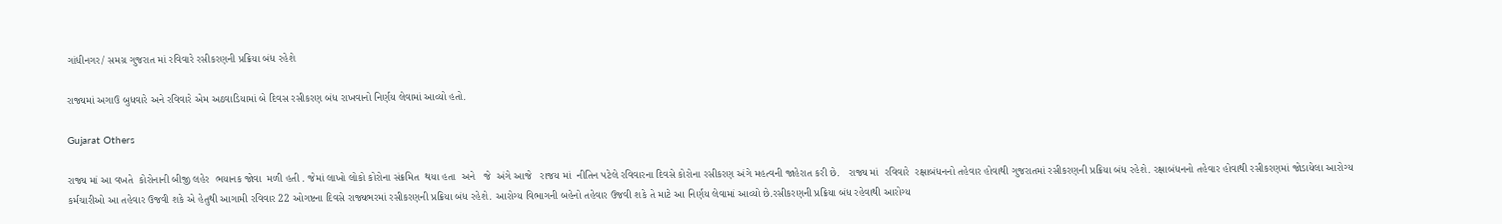ગાંધીનગર/ સમગ્ર ગુજરાત માં રવિવારે રસીકરણની પ્રક્રિયા બંધ રહેશે

રાજ્યમાં અગાઉ બુધવારે અને રવિવારે એમ અઠવાડિયામાં બે દિવસ રસીકરણ બંધ રાખવાનો નિર્ણય લેવામાં આવ્યો હતો.

Gujarat Others

રાજ્ય માં આ વખતે  કોરોનાની બીજી લહેર  ભયાનક જોવા  મળી હતી . જેમાં લાખો લોકો કોરોના સંક્રમિત  થયા હતા  અને   જે  અંગે આજે   રાજય માં  નીતિન પટેલે રવિવારના દિવસે કોરોના રસીકરણ અંગે મહત્વની જાહેરાત કરી છે.   રાજ્ય માં  રવિવારે  રક્ષાબંધનનો તહેવાર હોવાથી ગુજરાતમાં રસીકરણની પ્રક્રિયા બંધ રહેશે. રક્ષાબંધનનો તહેવાર હોવાથી રસીકરણમાં જોડાયેલા આરોગ્ય કર્મચારીઓ આ તહેવાર ઉજવી શકે એ હેતુથી આગામી રવિવાર 22 ઓગષ્ટના દિવસે રાજ્યભરમાં રસીકરણની પ્રક્રિયા બંધ રહેશે. આરોગ્ય વિભાગની બહેનો તહેવાર ઉજવી શકે તે માટે આ નિર્ણય લેવામાં આવ્યો છે.રસીકરણની પ્રક્રિયા બંધ રહેવાથી આરોગ્ય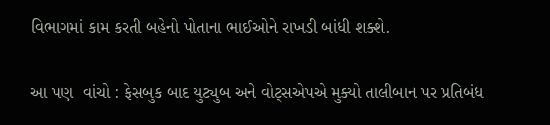વિભાગમાં કામ કરતી બહેનો પોતાના ભાઈઓને રાખડી બાંધી શક્શે.

આ પણ  વાંચો : ફેસબુક બાદ યુટ્યુબ અને વોટ્સએપએ મુક્યો તાલીબાન પર પ્રતિબંધ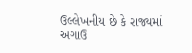ઉલ્લેખનીય છે કે રાજ્યમાં અગાઉ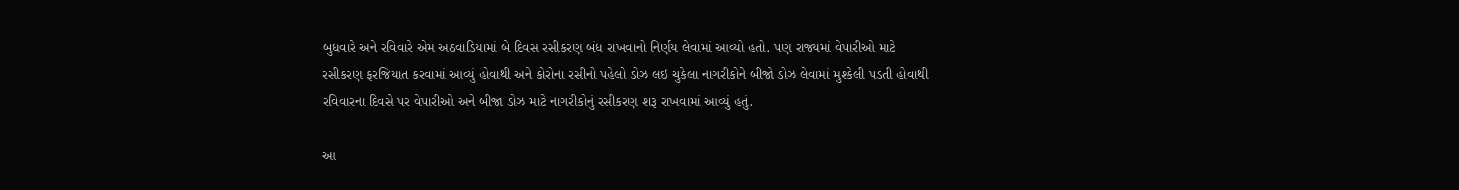બુધવારે અને રવિવારે એમ અઠવાડિયામાં બે દિવસ રસીકરણ બંધ રાખવાનો નિર્ણય લેવામાં આવ્યો હતો. પણ રાજ્યમાં વેપારીઓ માટે રસીકરણ ફરજિયાત કરવામાં આવ્યું હોવાથી અને કોરોના રસીનો પહેલો ડોઝ લઇ ચુકેલા નાગરીકોને બીજો ડોઝ લેવામાં મુશ્કેલી પડતી હોવાથી રવિવારના દિવસે પર વેપારીઓ અને બીજા ડોઝ માટે નાગરીકોનું રસીકરણ શરૂ રાખવામાં આવ્યું હતું.

આ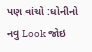પણ વાંચો :ધોનીનો નવુ Look જોઇ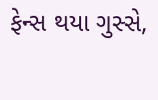ફેન્સ થયા ગુસ્સે,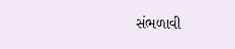સંભળાવી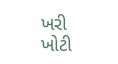ખરી ખોટી